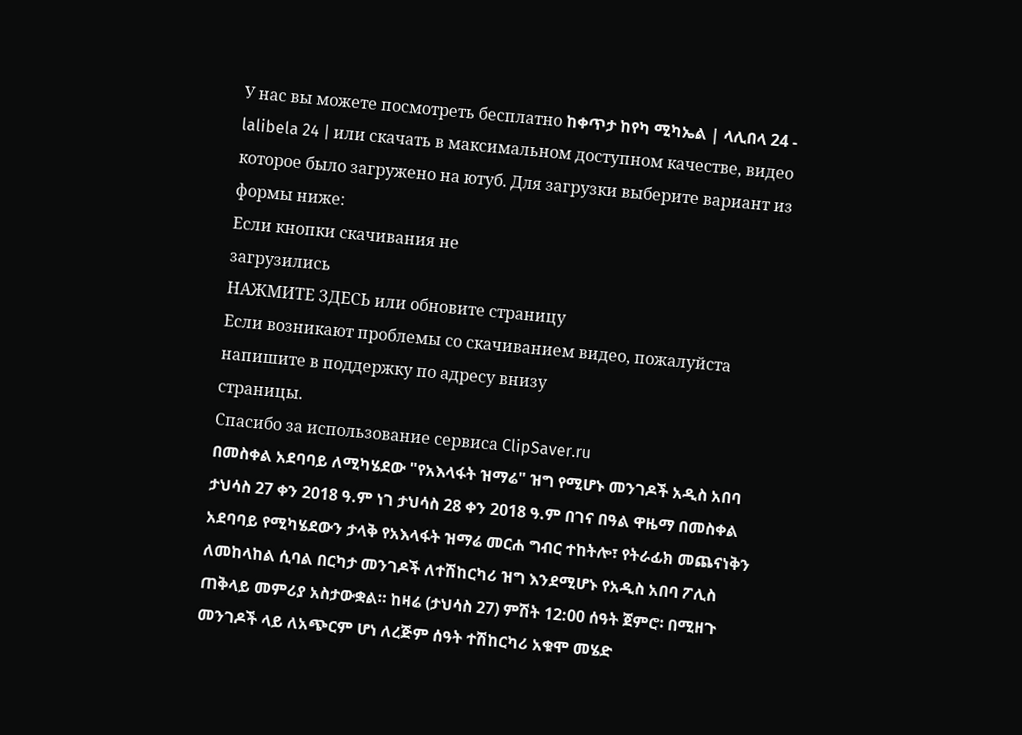У нас вы можете посмотреть бесплатно ከቀጥታ ከየካ ሚካኤል | ላሊበላ 24 - lalibela 24 | или скачать в максимальном доступном качестве, видео которое было загружено на ютуб. Для загрузки выберите вариант из формы ниже:
Если кнопки скачивания не
загрузились
НАЖМИТЕ ЗДЕСЬ или обновите страницу
Если возникают проблемы со скачиванием видео, пожалуйста напишите в поддержку по адресу внизу
страницы.
Спасибо за использование сервиса ClipSaver.ru
በመስቀል አደባባይ ለሚካሄደው "የአእላፋት ዝማሬ" ዝግ የሚሆኑ መንገዶች አዲስ አበባ ታህሳስ 27 ቀን 2018 ዓ.ም ነገ ታህሳስ 28 ቀን 2018 ዓ.ም በገና በዓል ዋዜማ በመስቀል አደባባይ የሚካሄደውን ታላቅ የአእላፋት ዝማሬ መርሐ ግብር ተከትሎ፣ የትራፊክ መጨናነቅን ለመከላከል ሲባል በርካታ መንገዶች ለተሽከርካሪ ዝግ እንደሚሆኑ የአዲስ አበባ ፖሊስ ጠቅላይ መምሪያ አስታውቋል። ከዛሬ (ታህሳስ 27) ምሽት 12:00 ሰዓት ጀምሮ፡ በሚዘጉ መንገዶች ላይ ለአጭርም ሆነ ለረጅም ሰዓት ተሽከርካሪ አቁሞ መሄድ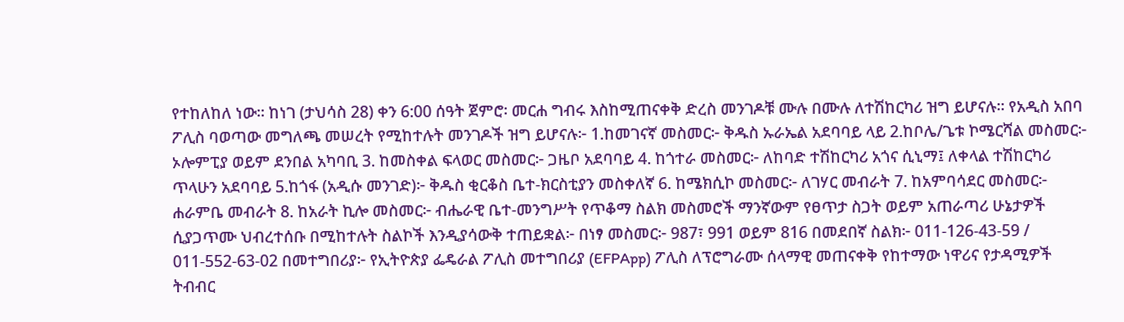የተከለከለ ነው። ከነገ (ታህሳስ 28) ቀን 6:00 ሰዓት ጀምሮ፡ መርሐ ግብሩ እስከሚጠናቀቅ ድረስ መንገዶቹ ሙሉ በሙሉ ለተሽከርካሪ ዝግ ይሆናሉ። የአዲስ አበባ ፖሊስ ባወጣው መግለጫ መሠረት የሚከተሉት መንገዶች ዝግ ይሆናሉ፦ 1.ከመገናኛ መስመር፦ ቅዱስ ኡራኤል አደባባይ ላይ 2.ከቦሌ/ጌቱ ኮሜርሻል መስመር፦ ኦሎምፒያ ወይም ደንበል አካባቢ 3. ከመስቀል ፍላወር መስመር፦ ጋዜቦ አደባባይ 4. ከጎተራ መስመር፦ ለከባድ ተሽከርካሪ አጎና ሲኒማ፤ ለቀላል ተሽከርካሪ ጥላሁን አደባባይ 5.ከጎፋ (አዲሱ መንገድ)፦ ቅዱስ ቂርቆስ ቤተ-ክርስቲያን መስቀለኛ 6. ከሜክሲኮ መስመር፦ ለገሃር መብራት 7. ከአምባሳደር መስመር፦ ሐራምቤ መብራት 8. ከአራት ኪሎ መስመር፦ ብሔራዊ ቤተ-መንግሥት የጥቆማ ስልክ መስመሮች ማንኛውም የፀጥታ ስጋት ወይም አጠራጣሪ ሁኔታዎች ሲያጋጥሙ ህብረተሰቡ በሚከተሉት ስልኮች እንዲያሳውቅ ተጠይቋል፦ በነፃ መስመር፦ 987፣ 991 ወይም 816 በመደበኛ ስልክ፦ 011-126-43-59 / 011-552-63-02 በመተግበሪያ፦ የኢትዮጵያ ፌዴራል ፖሊስ መተግበሪያ (EFPApp) ፖሊስ ለፕሮግራሙ ሰላማዊ መጠናቀቅ የከተማው ነዋሪና የታዳሚዎች ትብብር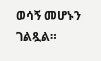ወሳኝ መሆኑን ገልጿል።